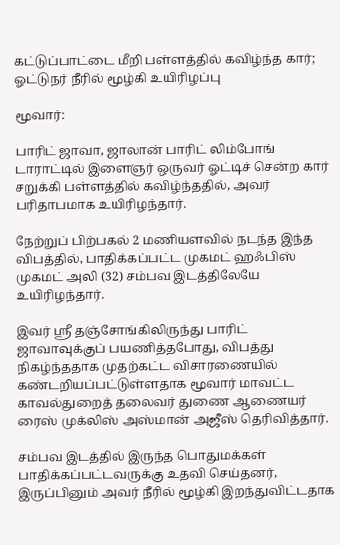கட்டுப்பாட்டை மீறி பள்ளத்தில் கவிழ்ந்த கார்; ஓட்டுநர் நீரில் மூழ்கி உயிரிழப்பு

மூவார்:

பாரிட் ஜாவா, ஜாலான் பாரிட் லிம்போங் டாராட்டில் இளைஞர் ஒருவர் ஓட்டிச் சென்ற கார் சறுக்கி பள்ளத்தில் கவிழ்ந்ததில், அவர் பரிதாபமாக உயிரிழந்தார்.

நேற்றுப் பிற்பகல் 2 மணியளவில் நடந்த இந்த விபத்தில், பாதிக்கப்பட்ட முகமட் ஹஃபிஸ் முகமட் அலி (32) சம்பவ இடத்திலேயே உயிரிழந்தார்.

இவர் ஸ்ரீ தஞ்சோங்கிலிருந்து பாரிட் ஜாவாவுக்குப் பயணித்தபோது, விபத்து நிகழ்ந்ததாக முதற்கட்ட விசாரணையில் கண்டறியப்பட்டுள்ளதாக மூவார் மாவட்ட காவல்துறைத் தலைவர் துணை ஆணையர் ரைஸ் முக்லிஸ் அஸ்மான் அஜீஸ் தெரிவித்தார்.

சம்பவ இடத்தில் இருந்த பொதுமக்கள் பாதிக்கப்பட்டவருக்கு உதவி செய்தனர், இருப்பினும் அவர் நீரில் மூழ்கி இறந்துவிட்டதாக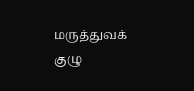மருத்துவக் குழு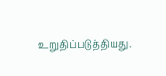உறுதிப்படுத்தியது.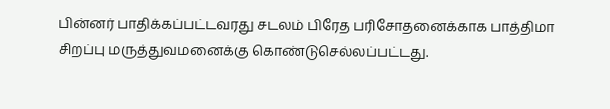பின்னர் பாதிக்கப்பட்டவரது சடலம் பிரேத பரிசோதனைக்காக பாத்திமா சிறப்பு மருத்துவமனைக்கு கொண்டுசெல்லப்பட்டது.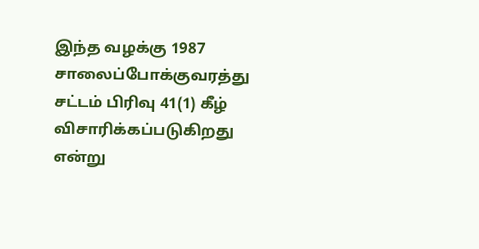இந்த வழக்கு 1987 சாலைப்போக்குவரத்து சட்டம் பிரிவு 41(1) கீழ் விசாரிக்கப்படுகிறது என்று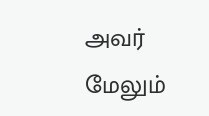அவர் மேலும்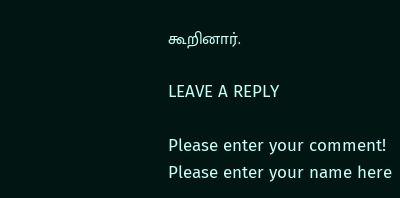கூறினார்.

LEAVE A REPLY

Please enter your comment!
Please enter your name here